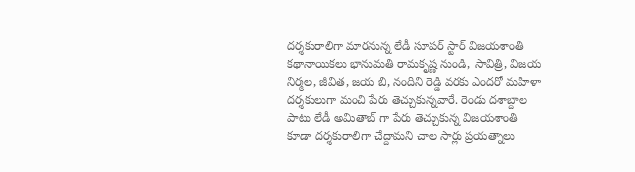దర్శకురాలిగా మారనున్న లేడీ సూపర్ స్టార్ విజయశాంతి
కథానాయికలు భానుమతి రామకృష్ణ నుండి, సావిత్రి, విజయ నిర్మల, జీవిత, జయ బి, నందిని రెడ్డి వరకు ఎందరో మహిళా దర్శకులుగా మంచి పేరు తెచ్చుకున్నవారే. రెండు దశాబ్దాల పాటు లేడీ అమితాబ్ గా పేరు తెచ్చుకున్న విజయశాంతి కూడా దర్శకురాలిగా చేద్దామని చాల సార్లు ప్రయత్నాలు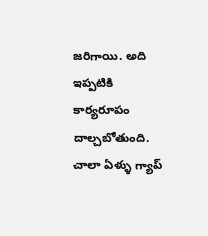జరిగాయి. అది ఇప్పటికి కార్యరూపం దాల్చబోతుంది. చాలా ఏళ్ళు గ్యాప్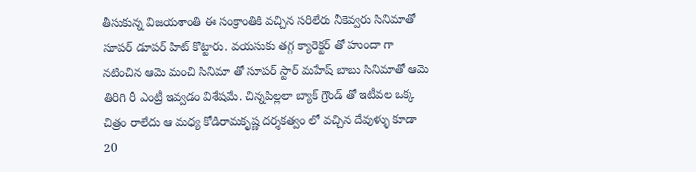తీసుకున్న విజయశాంతి ఈ సంక్రాంతికి వచ్చిన సరిలేరు నీకెవ్వరు సినిమాతో సూపర్ డూపర్ హిట్ కొట్టారు. వయసుకు తగ్గ క్యారెక్టర్ తో హుందా గా నటించిన ఆమె మంచి సినిమా తో సూపర్ స్టార్ మహేష్ బాబు సినిమాతో ఆమె తిరిగి రీ ఎంట్రీ ఇవ్వడం విశేషమే. చిన్నపిల్లలా బ్యాక్ గ్రౌండ్ తో ఇటీవల ఒక్క చిత్రం రాలేదు ఆ మధ్య కోడిరామకృష్ణ దర్శకత్వం లో వచ్చిన దేవుళ్ళు కూడా 20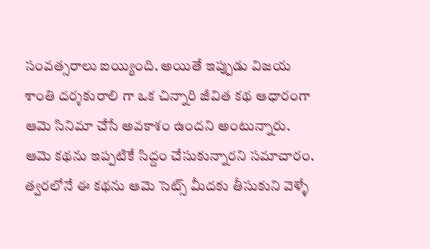సంవత్సరాలు ఐయ్యింది. అయితే ఇప్పుడు విజయ శాంతి దర్శకురాలి గా ఒక చిన్నారి జీవిత కథ ఆధారంగా ఆమె సినిమా చేసే అవకాశం ఉందని అంటున్నారు.
ఆమె కథను ఇప్పటికే సిద్దం చేసుకున్నారని సమాచారం. త్వరలోనే ఈ కథను ఆమె సెట్స్ మీదకు తీసుకుని వెళ్ళే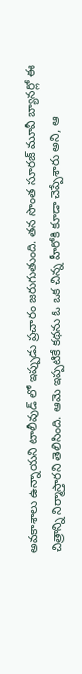అవకాశాలు ఉన్నాయని టాలీవుడ్ లో ఇప్పుడు ప్రచారం జరుగుతుంది. తన సొంత సూరజ్ మూవీ బ్యానర్లో ఈ చిత్రాన్ని నిర్మాస్తారని తెలిసింది. ఆమె ఇప్పటికే కథను ఓ ఒక చిన్న హీరోకి కూడా చెప్పేశారు అని, ఆ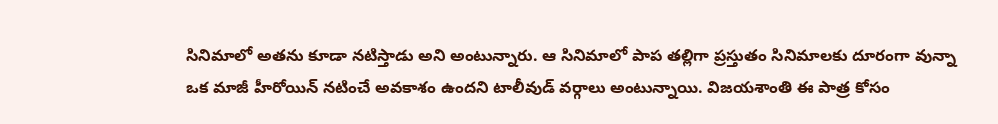సినిమాలో అతను కూడా నటిస్తాడు అని అంటున్నారు. ఆ సినిమాలో పాప తల్లిగా ప్రస్తుతం సినిమాలకు దూరంగా వున్నా ఒక మాజీ హీరోయిన్ నటించే అవకాశం ఉందని టాలీవుడ్ వర్గాలు అంటున్నాయి. విజయశాంతి ఈ పాత్ర కోసం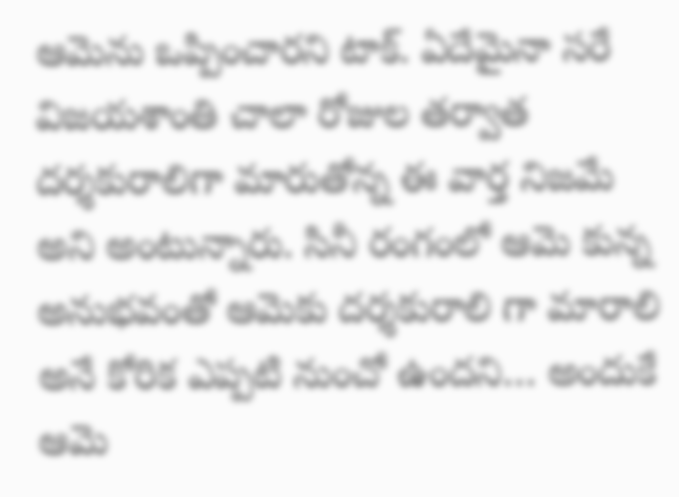ఆమెను ఒప్పించారని టాక్. ఏదేమైనా సరే విజయశాంతి చాలా రోజుల తర్వాత దర్శకురాలిగా మారుతోన్న ఈ వార్త నిజమే అని అంటున్నారు. సినీ రంగంలో ఆమె కున్న అనుభవంతో ఆమెకు దర్శకురాలి గా మారాలి అనే కోరిక ఎప్పటి నుంచో ఉందని… అందుకే ఆమె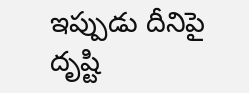ఇప్పుడు దీనిపై దృష్టి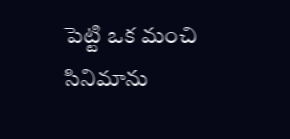పెట్టి ఒక మంచి సినిమాను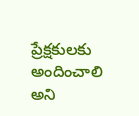ప్రేక్షకులకు అందించాలి అని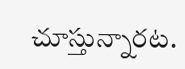చూస్తున్నారట.